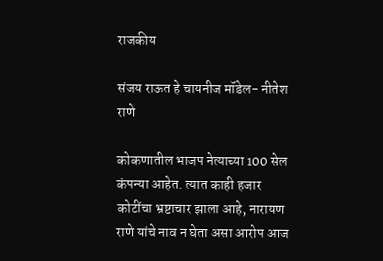राजकीय

संजय राऊत हे चायनीज मॉडेल- नीतेश राणे

कोकणातील भाजप नेत्याच्या 100 सेल कंपन्या आहेत. त्यात काही हजार कोटींचा भ्रष्टाचार झाला आहे, नारायण राणे यांचे नाव न घेता असा आरोप आज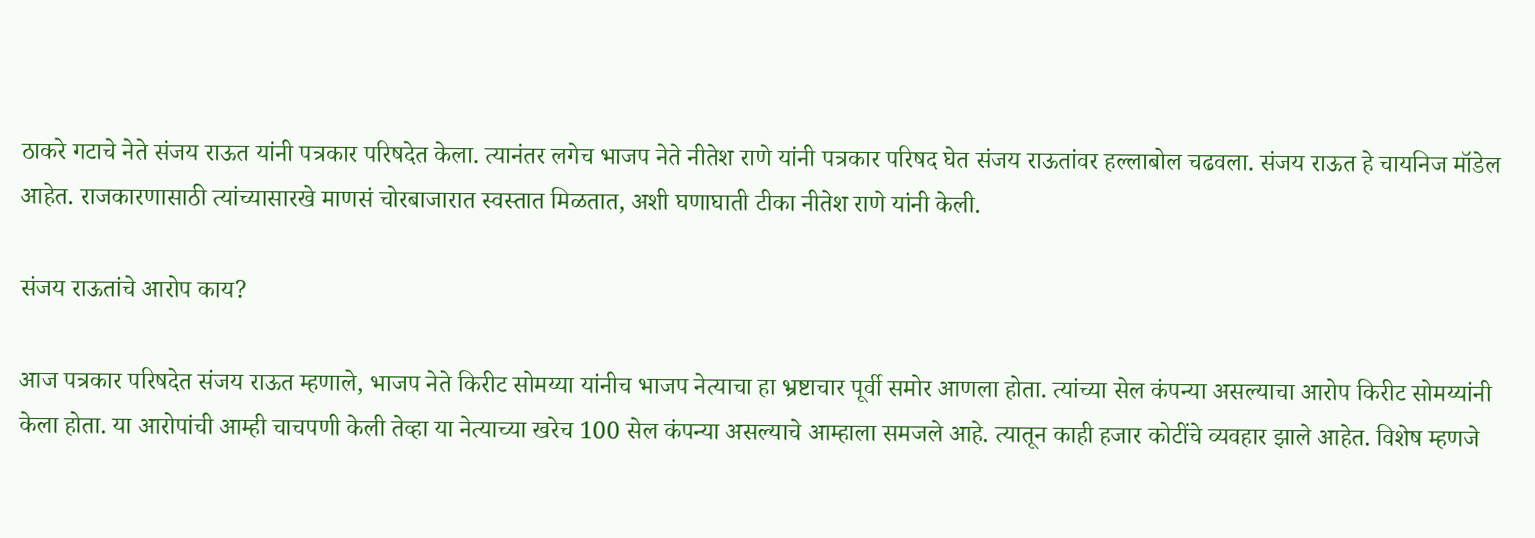ठाकरे गटाचे नेते संजय राऊत यांनी पत्रकार परिषदेत केला. त्यानंतर लगेच भाजप नेते नीतेश राणे यांनी पत्रकार परिषद घेत संजय राऊतांवर हल्लाबोल चढवला. संजय राऊत हे चायनिज मॉडेल आहेत. राजकारणासाठी त्यांच्यासारखे माणसं चोरबाजारात स्वस्तात मिळतात, अशी घणाघाती टीका नीतेश राणे यांनी केली.

संजय राऊतांचे आरोप काय?

आज पत्रकार परिषदेत संजय राऊत म्हणाले, भाजप नेते किरीट सोमय्या यांनीच भाजप नेत्याचा हा भ्रष्टाचार पूर्वी समोर आणला होता. त्यांच्या सेल कंपन्या असल्याचा आरोप किरीट सोमय्यांनी केला होता. या आरोपांची आम्ही चाचपणी केली तेव्हा या नेत्याच्या खरेच 100 सेल कंपन्या असल्याचे आम्हाला समजले आहे. त्यातून काही हजार कोटींचे व्यवहार झाले आहेत. विशेष म्हणजे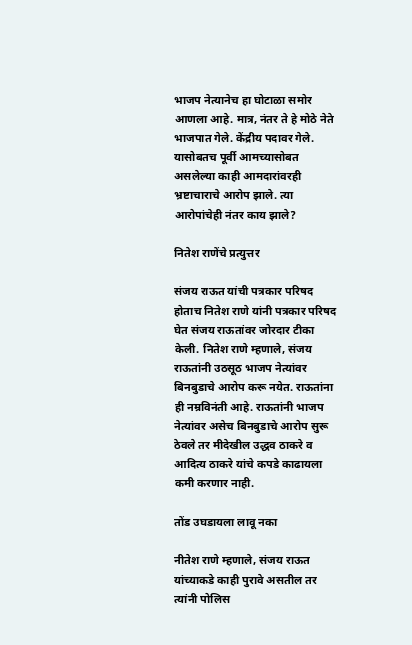भाजप नेत्यानेच हा घोटाळा समोर आणला आहे. मात्र, नंतर ते हे मोठे नेते भाजपात गेले. केंद्रीय पदावर गेले. यासोबतच पूर्वी आमच्यासोबत असलेल्या काही आमदारांवरही भ्रष्टाचाराचे आरोप झाले. त्या आरोपांचेही नंतर काय झाले?

नितेश राणेंचे प्रत्युत्तर

संजय राऊत यांची पत्रकार परिषद होताच नितेश राणे यांनी पत्रकार परिषद घेत संजय राऊतांवर जोरदार टीका केली. नितेश राणे म्हणाले, संजय राऊतांनी उठसूठ भाजप नेत्यांवर बिनबुडाचे आरोप करू नयेत. राऊतांना ही नम्रविनंती आहे. राऊतांनी भाजप नेत्यांवर असेच बिनबुडाचे आरोप सुरू ठेवले तर मीदेखील उद्धव ठाकरे व आदित्य ठाकरे यांचे कपडे काढायला कमी करणार नाही.

तोंड उघडायला लावू नका

नीतेश राणे म्हणाले, संजय राऊत यांच्याकडे काही पुरावे असतील तर त्यांनी पोलिस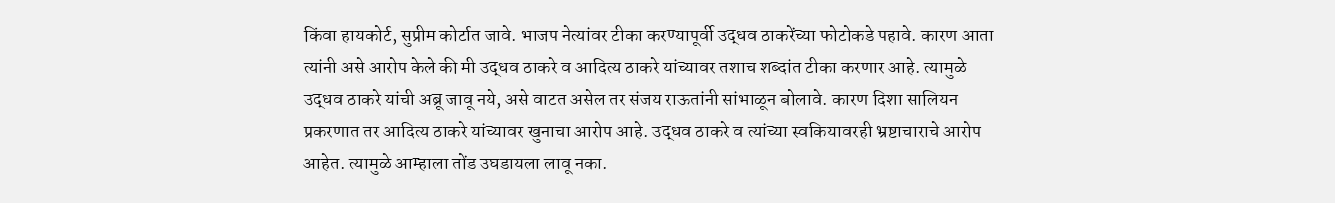किंवा हायकोर्ट, सुप्रीम कोर्टात जावे. भाजप नेत्यांवर टीका करण्यापूर्वी उद्धव ठाकरेंच्या फोटोकडे पहावे. कारण आता त्यांनी असे आरोप केले की मी उद्धव ठाकरे व आदित्य ठाकरे यांच्यावर तशाच शब्दांत टीका करणार आहे. त्यामुळे उद्धव ठाकरे यांची अब्रू जावू नये, असे वाटत असेल तर संजय राऊतांनी सांभाळून बोलावे. कारण दिशा सालियन प्रकरणात तर आदित्य ठाकरे यांच्यावर खुनाचा आरोप आहे. उद्धव ठाकरे व त्यांच्या स्वकियावरही भ्रष्टाचाराचे आरोप आहेत. त्यामुळे आम्हाला तोंड उघडायला लावू नका.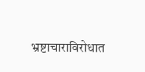भ्रष्टाचाराविरोधात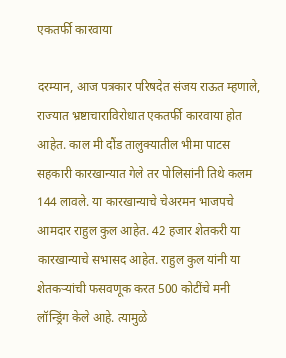एकतर्फी कारवाया

दरम्यान, आज पत्रकार परिषदेत संजय राऊत म्हणाले, राज्यात भ्रष्टाचाराविरोधात एकतर्फी कारवाया होत आहेत. काल मी दौंड तालुक्यातील भीमा पाटस सहकारी कारखान्यात गेले तर पोलिसांनी तिथे कलम 144 लावले. या कारखान्याचे चेअरमन भाजपचे आमदार राहुल कुल आहेत. 42 हजार शेतकरी या कारखान्याचे सभासद आहेत. राहुल कुल यांनी या शेतकऱ्यांची फसवणूक करत 500 कोटींचे मनी लॉन्ड्रिंग केले आहे. त्यामुळे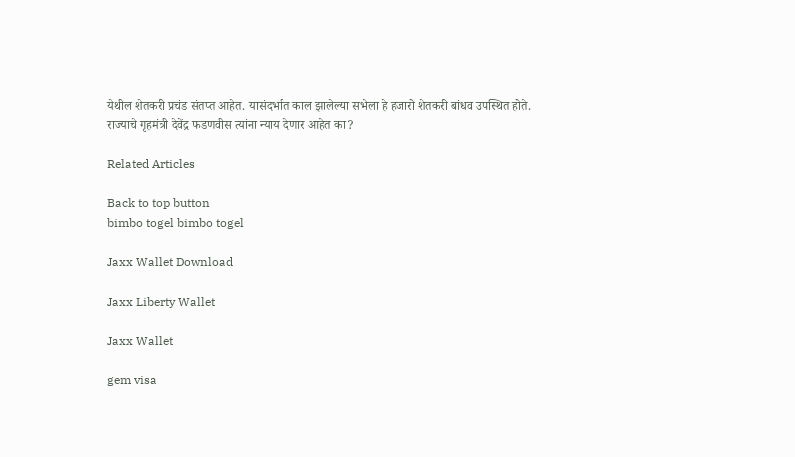येथील शेतकरी प्रचंड संतप्त आहेत. यासंदर्भात काल झालेल्या सभेला हे हजारो शेतकरी बांधव उपस्थित होते. राज्याचे गृहमंत्री देवेंद्र फडणवीस त्यांना न्याय देणार आहेत का?

Related Articles

Back to top button
bimbo togel bimbo togel

Jaxx Wallet Download

Jaxx Liberty Wallet

Jaxx Wallet

gem visa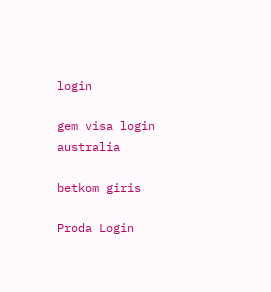login

gem visa login australia

betkom giris

Proda Login